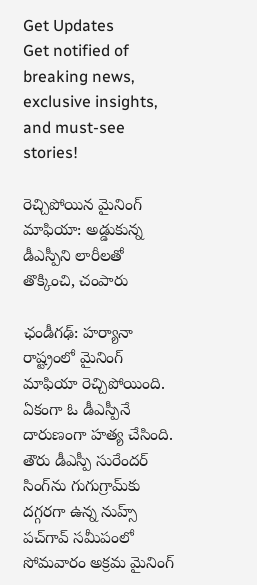Get Updates
Get notified of breaking news, exclusive insights, and must-see stories!

రెచ్చిపోయిన మైనింగ్ మాఫియా: అడ్డుకున్న డీఎస్పీని లారీలతో తొక్కించి, చంపారు

ఛండీగఢ్: హర్యానా రాష్ట్రంలో మైనింగ్ మాఫియా రెచ్చిపోయింది. ఏకంగా ఓ డీఎస్పీనే దారుణంగా హత్య చేసింది. తౌరు డీఎస్పీ సురేందర్ సింగ్‌ను గుగుగ్రామ్‌కు దగ్గరగా ఉన్న నుహ్స్ పచ్‌గావ్ సమీపంలో సోమవారం అక్రమ మైనింగ్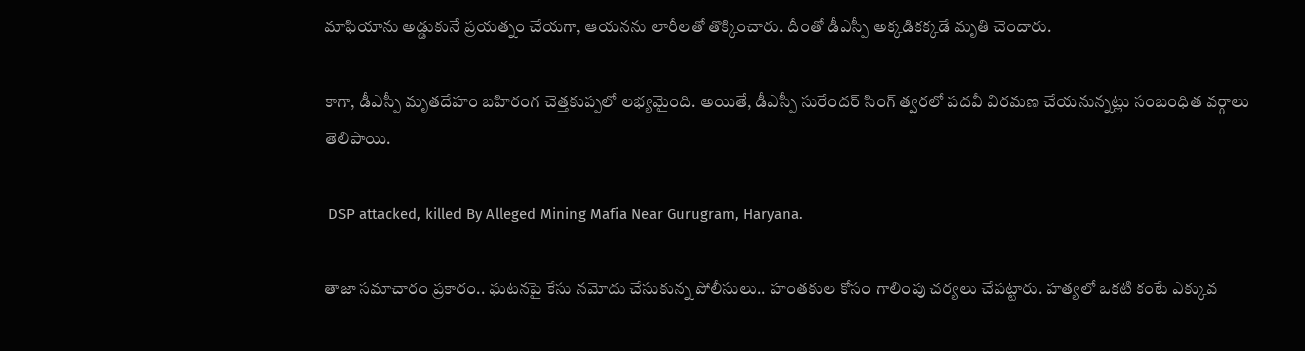మాఫియాను అడ్డుకునే ప్రయత్నం చేయగా, ఆయనను లారీలతో తొక్కించారు. దీంతో డీఎస్పీ అక్కడికక్కడే మృతి చెందారు.

కాగా, డీఎస్పీ మృతదేహం బహిరంగ చెత్తకుప్పలో లభ్యమైంది. అయితే, డీఎస్పీ సురేందర్ సింగ్ త్వరలో పదవీ విరమణ చేయనున్నట్లు సంబంధిత వర్గాలు తెలిపాయి.

 DSP attacked, killed By Alleged Mining Mafia Near Gurugram, Haryana.

తాజా సమాచారం ప్రకారం.. ఘటనపై కేసు నమోదు చేసుకున్న పోలీసులు.. హంతకుల కోసం గాలింపు చర్యలు చేపట్టారు. హత్యలో ఒకటి కంటే ఎక్కువ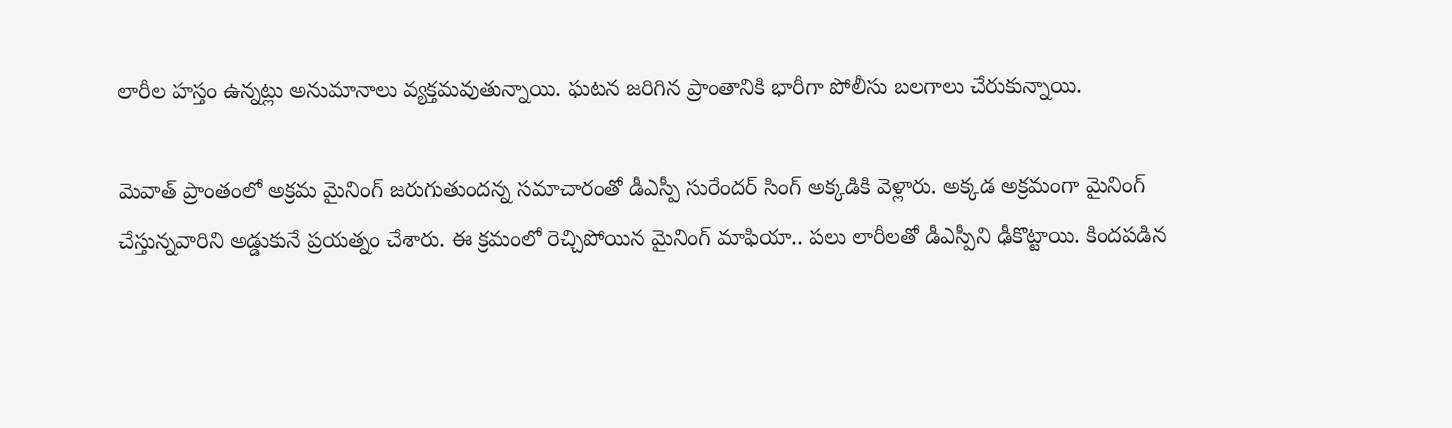లారీల హస్తం ఉన్నట్లు అనుమానాలు వ్యక్తమవుతున్నాయి. ఘటన జరిగిన ప్రాంతానికి భారీగా పోలీసు బలగాలు చేరుకున్నాయి.

మెవాత్ ప్రాంతంలో అక్రమ మైనింగ్ జరుగుతుందన్న సమాచారంతో డీఎస్పీ సురేందర్ సింగ్ అక్కడికి వెళ్లారు. అక్కడ అక్రమంగా మైనింగ్ చేస్తున్నవారిని అడ్డుకునే ప్రయత్నం చేశారు. ఈ క్రమంలో రెచ్చిపోయిన మైనింగ్ మాఫియా.. పలు లారీలతో డీఎస్పీని ఢీకొట్టాయి. కిందపడిన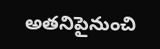అతనిపైనుంచి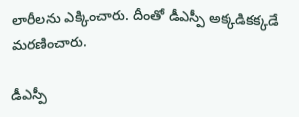లారీలను ఎక్కించారు. దీంతో డీఎస్పీ అక్కడికక్కడే మరణించారు.

డీఎస్పీ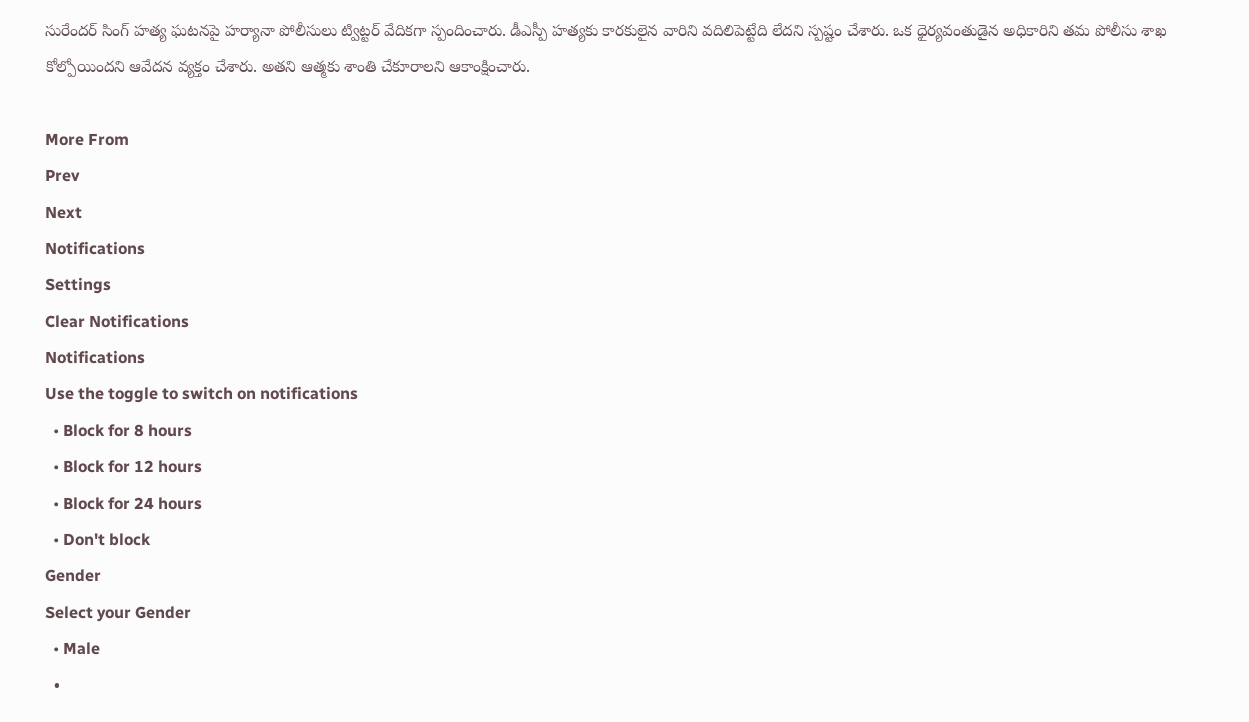సురేందర్ సింగ్ హత్య ఘటనపై హర్యానా పోలీసులు ట్విట్టర్ వేదికగా స్పందించారు. డీఎస్పీ హత్యకు కారకులైన వారిని వదిలిపెట్టేది లేదని స్పష్టం చేశారు. ఒక ధైర్యవంతుడైన అధికారిని తమ పోలీసు శాఖ కోల్పోయిందని ఆవేదన వ్యక్తం చేశారు. అతని ఆత్మకు శాంతి చేకూరాలని ఆకాంక్షించారు.

More From
Prev
Next
Notifications
Settings
Clear Notifications
Notifications
Use the toggle to switch on notifications
  • Block for 8 hours
  • Block for 12 hours
  • Block for 24 hours
  • Don't block
Gender
Select your Gender
  • Male
  •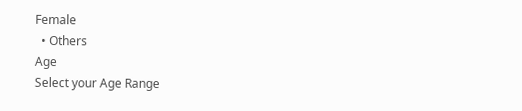Female
  • Others
Age
Select your Age Range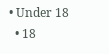• Under 18
  • 18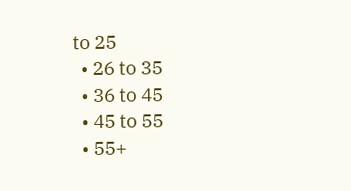to 25
  • 26 to 35
  • 36 to 45
  • 45 to 55
  • 55+